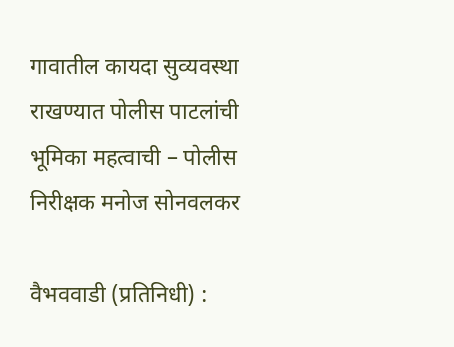गावातील कायदा सुव्यवस्था राखण्यात पोलीस पाटलांची भूमिका महत्वाची – पोलीस निरीक्षक मनोज सोनवलकर

वैभववाडी (प्रतिनिधी) :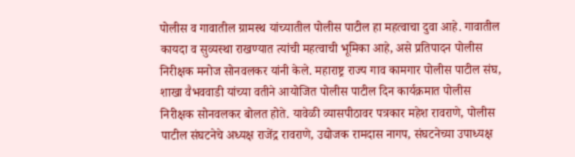पोलीस व गावातील ग्रामस्थ यांच्यातील पोलीस पाटील हा महत्वाचा दुवा आहे. गावातील कायदा व सुव्यस्था राखण्यात त्यांची महत्वाची भूमिका आहे, असे प्रतिपादन पोलीस निरीक्षक मनोज सोनवलकर यांनी केले. महाराष्ट्र राज्य गाव कामगार पोलीस पाटील संघ, शाखा वैभववाडी यांच्या वतीने आयोजित पोलीस पाटील दिन कार्यक्रमात पोलीस निरीक्षक सोनवलकर बोलत होते. यावेळी व्यासपीठावर पत्रकार महेश रावराणे, पोलीस पाटील संघटनेचे अध्यक्ष राजेंद्र रावराणे, उद्योजक रामदास नागप, संघटनेच्या उपाध्यक्ष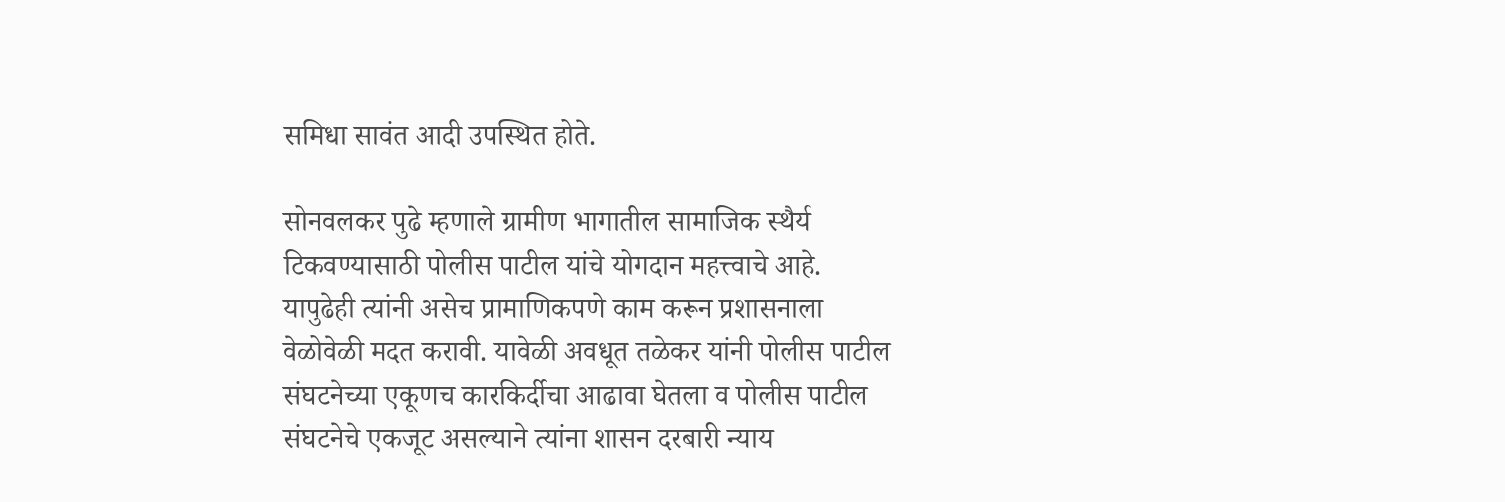समिधा सावंत आदी उपस्थित होते.

सोनवलकर पुढे म्हणाले ग्रामीण भागातील सामाजिक स्थैर्य टिकवण्यासाठी पोलीस पाटील यांचे योगदान महत्त्वाचे आहे. यापुढेही त्यांनी असेच प्रामाणिकपणे काम करून प्रशासनाला वेळोवेळी मदत करावी. यावेळी अवधूत तळेकर यांनी पोलीस पाटील संघटनेच्या एकूणच कारकिर्दीचा आढावा घेतला व पोलीस पाटील संघटनेचे एकजूट असल्याने त्यांना शासन दरबारी न्याय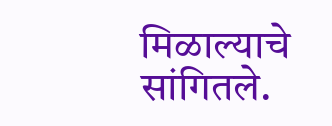मिळाल्याचे सांगितले.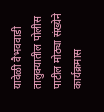यावेळी वैभववाडी तालुक्यातील पोलीस पाटील मोठ्या संख्येने कार्यक्रमास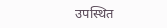उपस्थित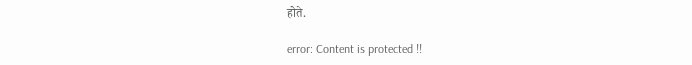होते.

error: Content is protected !!